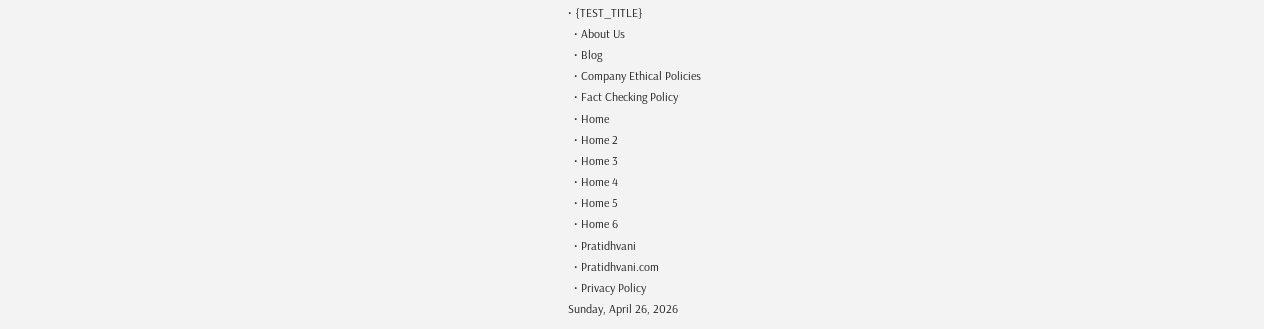• {TEST_TITLE}
  • About Us
  • Blog
  • Company Ethical Policies
  • Fact Checking Policy
  • Home
  • Home 2
  • Home 3
  • Home 4
  • Home 5
  • Home 6
  • Pratidhvani
  • Pratidhvani.com
  • Privacy Policy
Sunday, April 26, 2026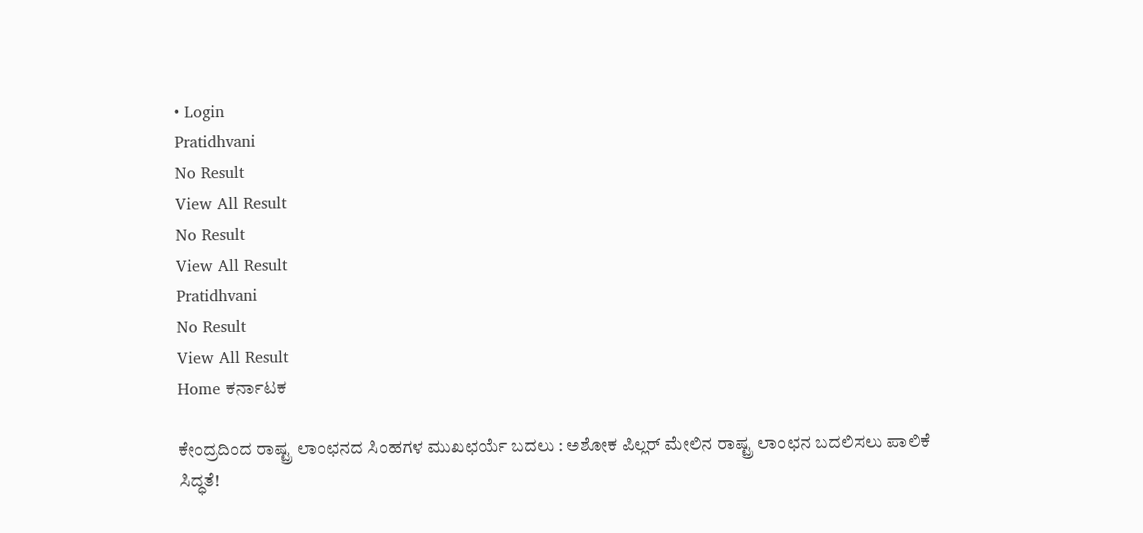• Login
Pratidhvani
No Result
View All Result
No Result
View All Result
Pratidhvani
No Result
View All Result
Home ಕರ್ನಾಟಕ

ಕೇಂದ್ರದಿಂದ ರಾಷ್ಟ್ರ ಲಾಂಛನದ ಸಿಂಹಗಳ ಮುಖಛರ್ಯೆ ಬದಲು : ಅಶೋಕ ಪಿಲ್ಲರ್ ಮೇಲಿನ ರಾಷ್ಟ್ರ ಲಾಂಛನ ಬದಲಿಸಲು ಪಾಲಿಕೆ ಸಿದ್ಧತೆ!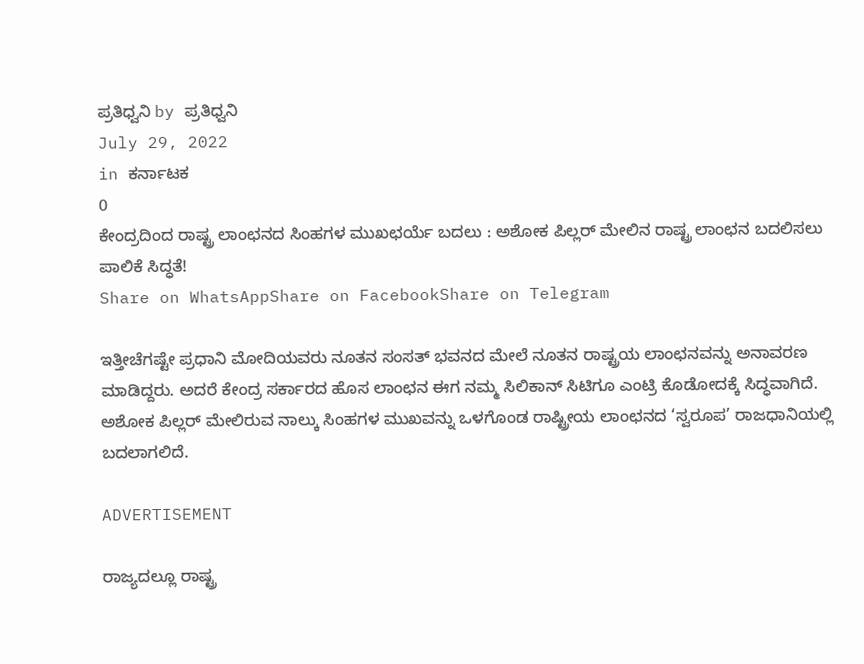ಪ್ರತಿಧ್ವನಿ by ಪ್ರತಿಧ್ವನಿ
July 29, 2022
in ಕರ್ನಾಟಕ
0
ಕೇಂದ್ರದಿಂದ ರಾಷ್ಟ್ರ ಲಾಂಛನದ ಸಿಂಹಗಳ ಮುಖಛರ್ಯೆ ಬದಲು : ಅಶೋಕ ಪಿಲ್ಲರ್ ಮೇಲಿನ ರಾಷ್ಟ್ರ ಲಾಂಛನ ಬದಲಿಸಲು ಪಾಲಿಕೆ ಸಿದ್ಧತೆ!
Share on WhatsAppShare on FacebookShare on Telegram

ಇತ್ತೀಚೆಗಷ್ಟೇ ಪ್ರಧಾನಿ ಮೋದಿಯವರು ನೂತನ ಸಂಸತ್‌ ಭವನದ ಮೇಲೆ ನೂತನ ರಾಷ್ಟ್ರಯ ಲಾಂಛನವನ್ನು ಅನಾವರಣ ಮಾಡಿದ್ದರು. ಅದರೆ ಕೇಂದ್ರ ಸರ್ಕಾರದ ಹೊಸ ಲಾಂಛನ ಈಗ ನಮ್ಮ ಸಿಲಿಕಾನ್ ಸಿಟಿಗೂ ಎಂಟ್ರಿ ಕೊಡೋದಕ್ಕೆ ಸಿದ್ಧವಾಗಿದೆ. ಅಶೋಕ ಪಿಲ್ಲರ್ ಮೇಲಿರುವ ನಾಲ್ಕು ಸಿಂಹಗಳ ಮುಖವನ್ನು ಒಳಗೊಂಡ ರಾಷ್ಟ್ರೀಯ ಲಾಂಛನದ ‘ಸ್ವರೂಪ’ ರಾಜಧಾನಿಯಲ್ಲಿ ಬದಲಾಗಲಿದೆ.

ADVERTISEMENT

ರಾಜ್ಯದಲ್ಲೂ ರಾಷ್ಟ್ರ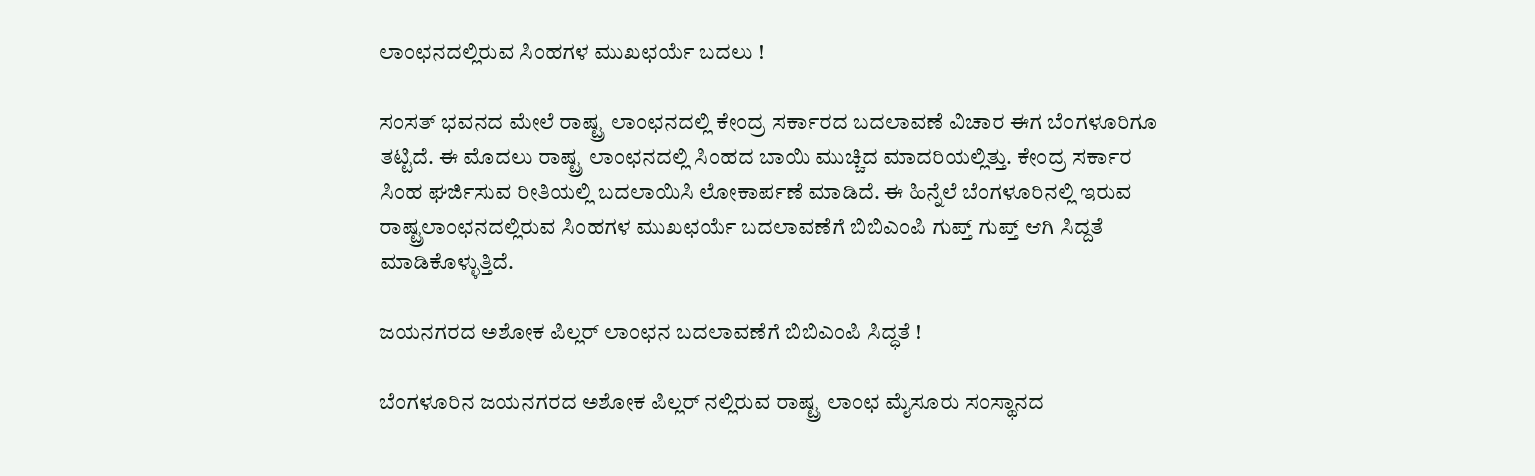ಲಾಂಛನದಲ್ಲಿರುವ ಸಿಂಹಗಳ ಮುಖಛರ್ಯೆ ಬದಲು !

ಸಂಸತ್ ಭವನದ ಮೇಲೆ ರಾಷ್ಟ್ರ ಲಾಂಛನದಲ್ಲಿ ಕೇಂದ್ರ ಸರ್ಕಾರದ ಬದಲಾವಣೆ ವಿಚಾರ ಈಗ ಬೆಂಗಳೂರಿಗೂ ತಟ್ಟಿದೆ. ಈ ಮೊದಲು ರಾಷ್ಟ್ರ ಲಾಂಛನದಲ್ಲಿ ಸಿಂಹದ ಬಾಯಿ ಮುಚ್ಚಿದ ಮಾದರಿಯಲ್ಲಿತ್ತು. ಕೇಂದ್ರ ಸರ್ಕಾರ ಸಿಂಹ ಘರ್ಜಿಸುವ ರೀತಿಯಲ್ಲಿ ಬದಲಾಯಿಸಿ ಲೋಕಾರ್ಪಣೆ ಮಾಡಿದೆ. ಈ ಹಿನ್ನೆಲೆ ಬೆಂಗಳೂರಿನಲ್ಲಿ ಇರುವ ರಾಷ್ಟ್ರಲಾಂಛನದಲ್ಲಿರುವ ಸಿಂಹಗಳ ಮುಖಛರ್ಯೆ ಬದಲಾವಣೆಗೆ ಬಿಬಿಎಂಪಿ ಗುಪ್ತ್ ಗುಪ್ತ್ ಆಗಿ ಸಿದ್ದತೆ ಮಾಡಿಕೊಳ್ಳುತ್ತಿದೆ.

ಜಯನಗರದ ಅಶೋಕ ಪಿಲ್ಲರ್ ಲಾಂಛನ ಬದಲಾವಣೆಗೆ ಬಿಬಿಎಂಪಿ ಸಿದ್ಧತೆ !

ಬೆಂಗಳೂರಿನ ಜಯನಗರದ ಅಶೋಕ ಪಿಲ್ಲರ್ ನಲ್ಲಿರುವ ರಾಷ್ಟ್ರ ಲಾಂಛ ಮೈಸೂರು ಸಂಸ್ಥಾನದ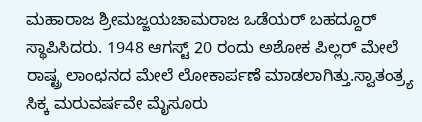ಮಹಾರಾಜ ಶ್ರೀಮಜ್ಜಯಚಾಮರಾಜ ಒಡೆಯರ್ ಬಹದ್ದೂರ್ ಸ್ಥಾಪಿಸಿದರು. 1948 ಆಗಸ್ಟ್ 20 ರಂದು ಅಶೋಕ ಪಿಲ್ಲರ್ ಮೇಲೆ ರಾಷ್ಟ್ರ ಲಾಂಛನದ ಮೇಲೆ ಲೋಕಾರ್ಪಣೆ ಮಾಡಲಾಗಿತ್ತು.ಸ್ವಾತಂತ್ರ್ಯ ಸಿಕ್ಕ ಮರುವರ್ಷವೇ ಮೈಸೂರು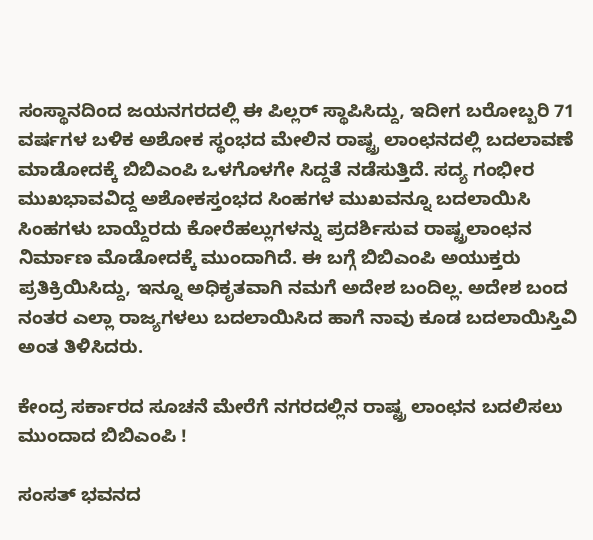ಸಂಸ್ಥಾನದಿಂದ ಜಯನಗರದಲ್ಲಿ ಈ ಪಿಲ್ಲರ್ ಸ್ಥಾಪಿಸಿದ್ದು, ಇದೀಗ ಬರೋಬ್ಬರಿ 71 ವರ್ಷಗಳ ಬಳಿಕ ಅಶೋಕ ಸ್ಥಂಭದ ಮೇಲಿನ ರಾಷ್ಟ್ರ ಲಾಂಛನದಲ್ಲಿ ಬದಲಾವಣೆ ಮಾಡೋದಕ್ಕೆ ಬಿಬಿಎಂಪಿ ಒಳಗೊಳಗೇ ಸಿದ್ದತೆ ನಡೆಸುತ್ತಿದೆ. ಸದ್ಯ ಗಂಭೀರ ಮುಖಭಾವವಿದ್ದ ಅಶೋಕಸ್ತಂಭದ ಸಿಂಹಗಳ ಮುಖವನ್ನೂ ಬದಲಾಯಿಸಿ ಸಿಂಹಗಳು ಬಾಯ್ದೆರದು ಕೋರೆಹಲ್ಲುಗಳನ್ನು ಪ್ರದರ್ಶಿಸುವ ರಾಷ್ಟ್ರಲಾಂಛನ ನಿರ್ಮಾಣ ಮೊಡೋದಕ್ಕೆ ಮುಂದಾಗಿದೆ. ಈ ಬಗ್ಗೆ ಬಿಬಿಎಂಪಿ ಅಯುಕ್ತರು ಪ್ರತಿಕ್ರಿಯಿಸಿದ್ದು, ಇನ್ನೂ ಅಧಿಕೃತವಾಗಿ ನಮಗೆ ಅದೇಶ ಬಂದಿಲ್ಲ. ಅದೇಶ ಬಂದ ನಂತರ ಎಲ್ಲಾ ರಾಜ್ಯಗಳಲು ಬದಲಾಯಿಸಿದ ಹಾಗೆ ನಾವು ಕೂಡ ಬದಲಾಯಿಸ್ತಿವಿ ಅಂತ ತಿಳಿಸಿದರು.

ಕೇಂದ್ರ ಸರ್ಕಾರದ ಸೂಚನೆ ಮೇರೆಗೆ ನಗರದಲ್ಲಿನ ರಾಷ್ಟ್ರ ಲಾಂಛನ ಬದಲಿಸಲು ಮುಂದಾದ ಬಿಬಿಎಂಪಿ !

ಸಂಸತ್ ಭವನದ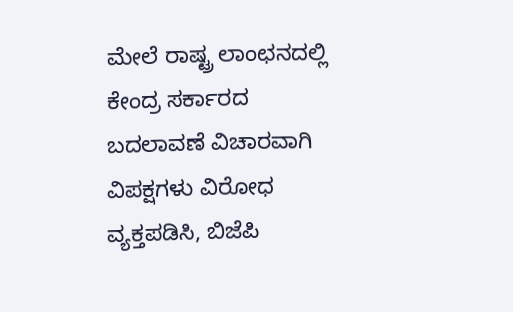ಮೇಲೆ ರಾಷ್ಟ್ರ ಲಾಂಛನದಲ್ಲಿ ಕೇಂದ್ರ ಸರ್ಕಾರದ ಬದಲಾವಣೆ ವಿಚಾರವಾಗಿ ವಿಪಕ್ಷಗಳು ವಿರೋಧ ವ್ಯಕ್ತಪಡಿಸಿ, ಬಿಜೆಪಿ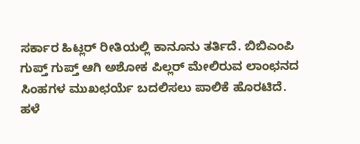ಸರ್ಕಾರ ಹಿಟ್ಲರ್ ರೀತಿಯಲ್ಲಿ ಕಾನೂನು ತರ್ತಿದೆ. ಬಿಬಿಎಂಪಿ ಗುಪ್ತ್ ಗುಪ್ತ್ ಆಗಿ ಅಶೋಕ ಪಿಲ್ಲರ್ ಮೇಲಿರುವ ಲಾಂಛನದ ಸಿಂಹಗಳ ಮುಖಛರ್ಯೆ ಬದಲಿಸಲು ಪಾಲಿಕೆ ಹೊರಟಿದೆ. ಹಳೆ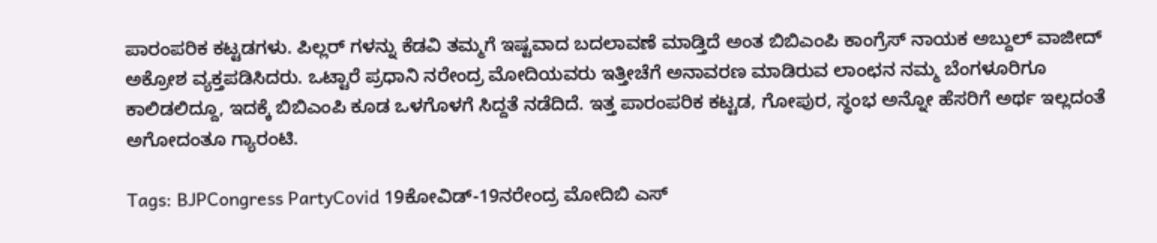ಪಾರಂಪರಿಕ ಕಟ್ಟಡಗಳು. ಪಿಲ್ಲರ್ ಗಳನ್ನು ಕೆಡವಿ ತಮ್ಮಗೆ ಇಷ್ಟವಾದ ಬದಲಾವಣೆ ಮಾಡ್ತಿದೆ ಅಂತ ಬಿಬಿಎಂಪಿ ಕಾಂಗ್ರೆಸ್ ನಾಯಕ ಅಬ್ದುಲ್ ವಾಜೀದ್ ಅಕ್ರೋಶ ವ್ಯಕ್ತಪಡಿಸಿದರು. ಒಟ್ಟಾರೆ ಪ್ರಧಾನಿ ನರೇಂದ್ರ ಮೋದಿಯವರು ಇತ್ತೀಚೆಗೆ ಅನಾವರಣ ಮಾಡಿರುವ ಲಾಂಛನ ನಮ್ಮ ಬೆಂಗಳೂರಿಗೂ ಕಾಲಿಡಲಿದ್ದೂ, ಇದಕ್ಕೆ ಬಿಬಿಎಂಪಿ ಕೂಡ ಒಳಗೊಳಗೆ ಸಿದ್ದತೆ ನಡೆದಿದೆ. ಇತ್ತ ಪಾರಂಪರಿಕ ಕಟ್ಟಡ, ಗೋಪುರ, ಸ್ಥಂಭ ಅನ್ನೋ ಹೆಸರಿಗೆ ಅರ್ಥ ಇಲ್ಲದಂತೆ ಅಗೋದಂತೂ ಗ್ಯಾರಂಟಿ.

Tags: BJPCongress PartyCovid 19ಕೋವಿಡ್-19ನರೇಂದ್ರ ಮೋದಿಬಿ ಎಸ್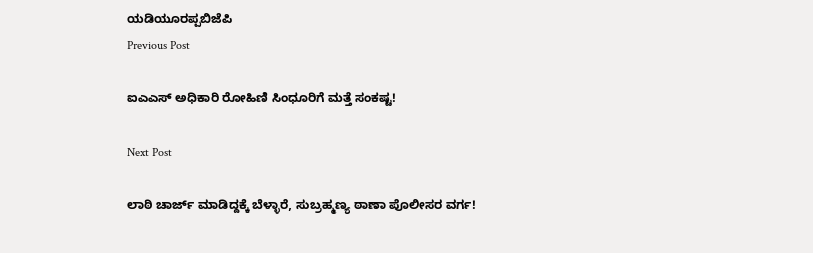ಯಡಿಯೂರಪ್ಪಬಿಜೆಪಿ
Previous Post

ಐಎಎಸ್‌ ಅಧಿಕಾರಿ ರೋಹಿಣಿ ಸಿಂಧೂರಿಗೆ ಮತ್ತೆ ಸಂಕಷ್ಟ!

Next Post

ಲಾಠಿ ಚಾರ್ಜ್‌ ಮಾಡಿದ್ದಕ್ಕೆ ಬೆಳ್ಳಾರೆ, ಸುಬ್ರಹ್ಮಣ್ಯ ಠಾಣಾ ಪೊಲೀಸರ ವರ್ಗ!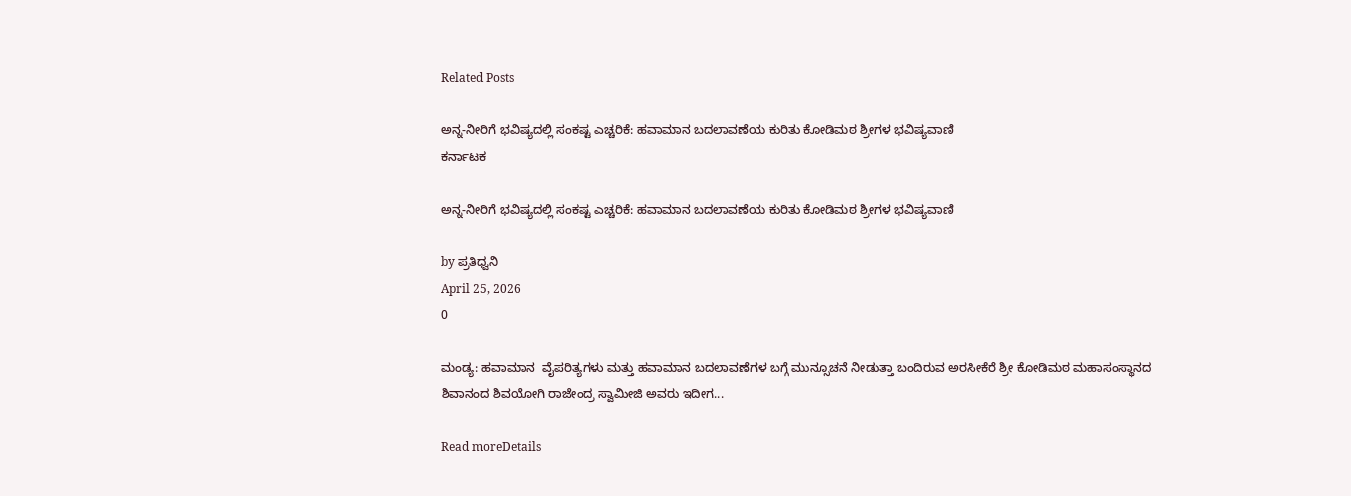Related Posts

ಅನ್ನ-ನೀರಿಗೆ ಭವಿಷ್ಯದಲ್ಲಿ ಸಂಕಷ್ಟ ಎಚ್ಚರಿಕೆ: ಹವಾಮಾನ ಬದಲಾವಣೆಯ ಕುರಿತು ಕೋಡಿಮಠ ಶ್ರೀಗಳ ಭವಿಷ್ಯವಾಣಿ
ಕರ್ನಾಟಕ

ಅನ್ನ-ನೀರಿಗೆ ಭವಿಷ್ಯದಲ್ಲಿ ಸಂಕಷ್ಟ ಎಚ್ಚರಿಕೆ: ಹವಾಮಾನ ಬದಲಾವಣೆಯ ಕುರಿತು ಕೋಡಿಮಠ ಶ್ರೀಗಳ ಭವಿಷ್ಯವಾಣಿ

by ಪ್ರತಿಧ್ವನಿ
April 25, 2026
0

ಮಂಡ್ಯ: ಹವಾಮಾನ  ವೈಪರಿತ್ಯಗಳು ಮತ್ತು ಹವಾಮಾನ ಬದಲಾವಣೆಗಳ ಬಗ್ಗೆ ಮುನ್ಸೂಚನೆ ನೀಡುತ್ತಾ ಬಂದಿರುವ ಅರಸೀಕೆರೆ ಶ್ರೀ ಕೋಡಿಮಠ ಮಹಾಸಂಸ್ಥಾನದ ಶಿವಾನಂದ ಶಿವಯೋಗಿ ರಾಜೇಂದ್ರ ಸ್ವಾಮೀಜಿ ಅವರು ಇದೀಗ...

Read moreDetails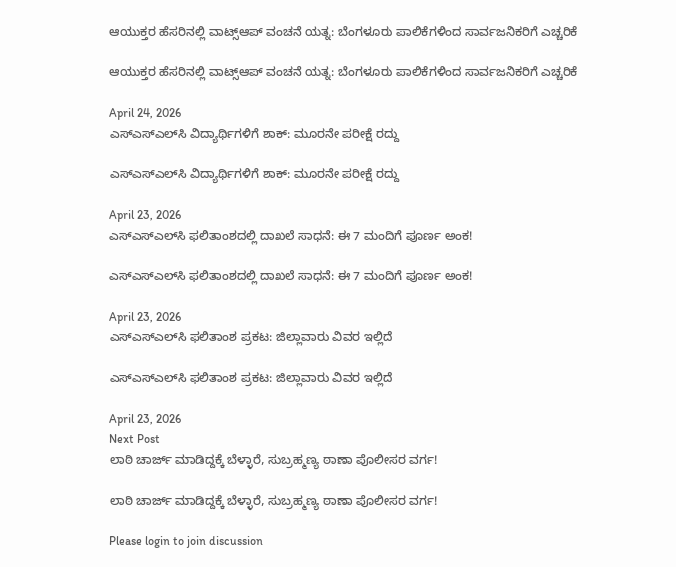ಆಯುಕ್ತರ ಹೆಸರಿನಲ್ಲಿ ವಾಟ್ಸ್‌ಆಪ್ ವಂಚನೆ ಯತ್ನ: ಬೆಂಗಳೂರು ಪಾಲಿಕೆಗಳಿಂದ ಸಾರ್ವಜನಿಕರಿಗೆ ಎಚ್ಚರಿಕೆ

ಆಯುಕ್ತರ ಹೆಸರಿನಲ್ಲಿ ವಾಟ್ಸ್‌ಆಪ್ ವಂಚನೆ ಯತ್ನ: ಬೆಂಗಳೂರು ಪಾಲಿಕೆಗಳಿಂದ ಸಾರ್ವಜನಿಕರಿಗೆ ಎಚ್ಚರಿಕೆ

April 24, 2026
ಎಸ್‌ಎಸ್‌ಎಲ್‌ಸಿ ವಿದ್ಯಾರ್ಥಿಗಳಿಗೆ ಶಾಕ್: ಮೂರನೇ ಪರೀಕ್ಷೆ ರದ್ದು

ಎಸ್‌ಎಸ್‌ಎಲ್‌ಸಿ ವಿದ್ಯಾರ್ಥಿಗಳಿಗೆ ಶಾಕ್: ಮೂರನೇ ಪರೀಕ್ಷೆ ರದ್ದು

April 23, 2026
ಎಸ್‌ಎಸ್‌ಎಲ್‌ಸಿ ಫಲಿತಾಂಶದಲ್ಲಿ ದಾಖಲೆ ಸಾಧನೆ: ಈ 7 ಮಂದಿಗೆ ಪೂರ್ಣ ಅಂಕ!

ಎಸ್‌ಎಸ್‌ಎಲ್‌ಸಿ ಫಲಿತಾಂಶದಲ್ಲಿ ದಾಖಲೆ ಸಾಧನೆ: ಈ 7 ಮಂದಿಗೆ ಪೂರ್ಣ ಅಂಕ!

April 23, 2026
ಎಸ್‌ಎಸ್‌ಎಲ್‌ಸಿ ಫಲಿತಾಂಶ ಪ್ರಕಟ: ಜಿಲ್ಲಾವಾರು ವಿವರ ಇಲ್ಲಿದೆ

ಎಸ್‌ಎಸ್‌ಎಲ್‌ಸಿ ಫಲಿತಾಂಶ ಪ್ರಕಟ: ಜಿಲ್ಲಾವಾರು ವಿವರ ಇಲ್ಲಿದೆ

April 23, 2026
Next Post
ಲಾಠಿ ಚಾರ್ಜ್‌ ಮಾಡಿದ್ದಕ್ಕೆ ಬೆಳ್ಳಾರೆ, ಸುಬ್ರಹ್ಮಣ್ಯ ಠಾಣಾ ಪೊಲೀಸರ ವರ್ಗ!

ಲಾಠಿ ಚಾರ್ಜ್‌ ಮಾಡಿದ್ದಕ್ಕೆ ಬೆಳ್ಳಾರೆ, ಸುಬ್ರಹ್ಮಣ್ಯ ಠಾಣಾ ಪೊಲೀಸರ ವರ್ಗ!

Please login to join discussion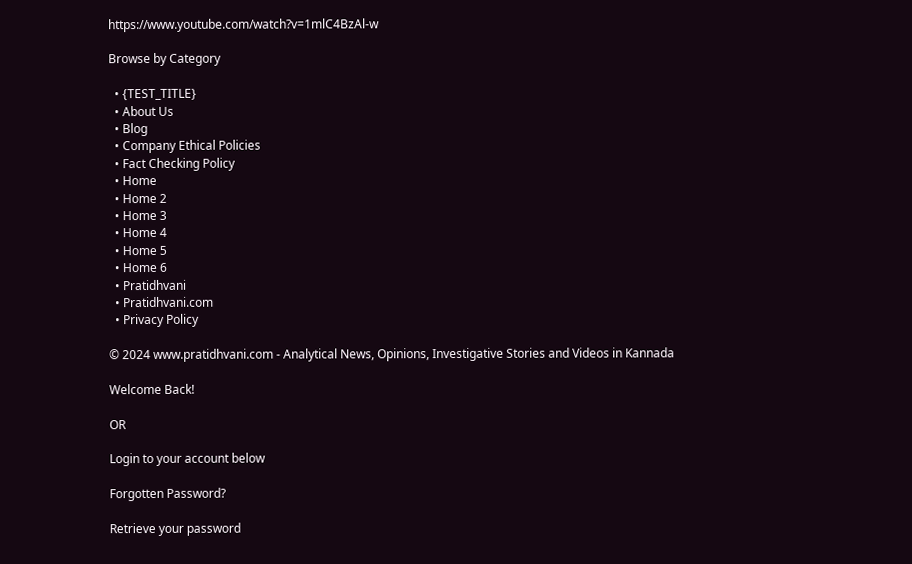https://www.youtube.com/watch?v=1mlC4BzAl-w

Browse by Category

  • {TEST_TITLE}
  • About Us
  • Blog
  • Company Ethical Policies
  • Fact Checking Policy
  • Home
  • Home 2
  • Home 3
  • Home 4
  • Home 5
  • Home 6
  • Pratidhvani
  • Pratidhvani.com
  • Privacy Policy

© 2024 www.pratidhvani.com - Analytical News, Opinions, Investigative Stories and Videos in Kannada

Welcome Back!

OR

Login to your account below

Forgotten Password?

Retrieve your password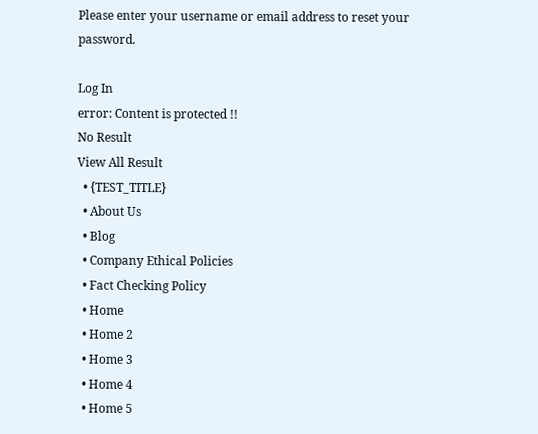Please enter your username or email address to reset your password.

Log In
error: Content is protected !!
No Result
View All Result
  • {TEST_TITLE}
  • About Us
  • Blog
  • Company Ethical Policies
  • Fact Checking Policy
  • Home
  • Home 2
  • Home 3
  • Home 4
  • Home 5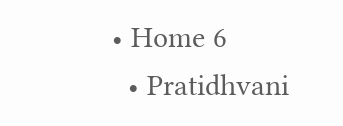• Home 6
  • Pratidhvani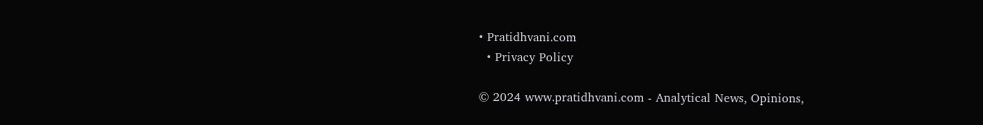• Pratidhvani.com
  • Privacy Policy

© 2024 www.pratidhvani.com - Analytical News, Opinions,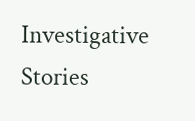Investigative Stories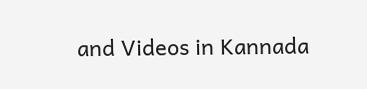and Videos in Kannada